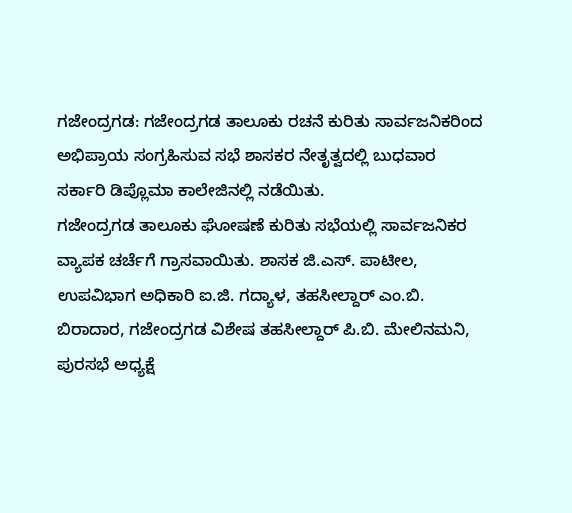ಗಜೇಂದ್ರಗಡ: ಗಜೇಂದ್ರಗಡ ತಾಲೂಕು ರಚನೆ ಕುರಿತು ಸಾರ್ವಜನಿಕರಿಂದ ಅಭಿಪ್ರಾಯ ಸಂಗ್ರಹಿಸುವ ಸಭೆ ಶಾಸಕರ ನೇತೃತ್ವದಲ್ಲಿ ಬುಧವಾರ ಸರ್ಕಾರಿ ಡಿಪ್ಲೊಮಾ ಕಾಲೇಜಿನಲ್ಲಿ ನಡೆಯಿತು.
ಗಜೇಂದ್ರಗಡ ತಾಲೂಕು ಘೋಷಣೆ ಕುರಿತು ಸಭೆಯಲ್ಲಿ ಸಾರ್ವಜನಿಕರ ವ್ಯಾಪಕ ಚರ್ಚೆಗೆ ಗ್ರಾಸವಾಯಿತು. ಶಾಸಕ ಜಿ.ಎಸ್. ಪಾಟೀಲ, ಉಪವಿಭಾಗ ಅಧಿಕಾರಿ ಐ.ಜಿ. ಗದ್ಯಾಳ, ತಹಸೀಲ್ದಾರ್ ಎಂ.ಬಿ. ಬಿರಾದಾರ, ಗಜೇಂದ್ರಗಡ ವಿಶೇಷ ತಹಸೀಲ್ದಾರ್ ಪಿ.ಬಿ. ಮೇಲಿನಮನಿ, ಪುರಸಭೆ ಅಧ್ಯಕ್ಷೆ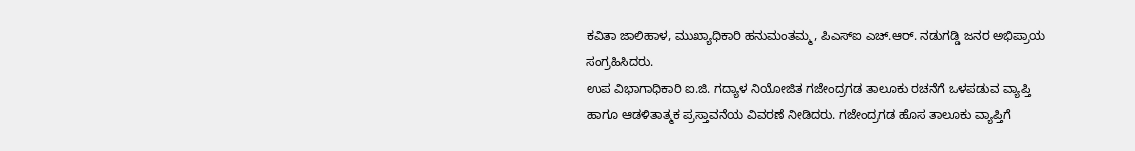ಕವಿತಾ ಜಾಲಿಹಾಳ, ಮುಖ್ಯಾಧಿಕಾರಿ ಹನುಮಂತಮ್ಮ, ಪಿಎಸ್ಐ ಎಚ್.ಆರ್. ನಡುಗಡ್ಡಿ ಜನರ ಅಭಿಪ್ರಾಯ ಸಂಗ್ರಹಿಸಿದರು.
ಉಪ ವಿಭಾಗಾಧಿಕಾರಿ ಐ.ಜಿ. ಗದ್ಯಾಳ ನಿಯೋಜಿತ ಗಜೇಂದ್ರಗಡ ತಾಲೂಕು ರಚನೆಗೆ ಒಳಪಡುವ ವ್ಯಾಪ್ತಿ ಹಾಗೂ ಆಡಳಿತಾತ್ಮಕ ಪ್ರಸ್ತಾವನೆಯ ವಿವರಣೆ ನೀಡಿದರು. ಗಜೇಂದ್ರಗಡ ಹೊಸ ತಾಲೂಕು ವ್ಯಾಪ್ತಿಗೆ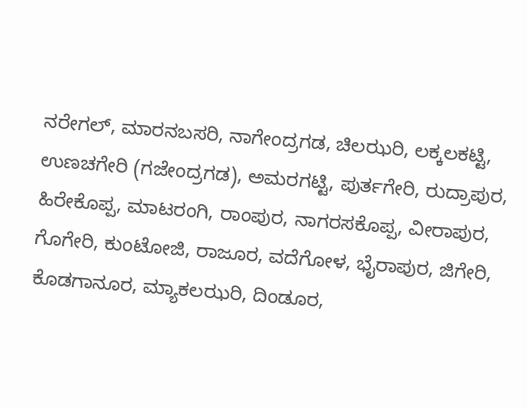ನರೇಗಲ್, ಮಾರನಬಸರಿ, ನಾಗೇಂದ್ರಗಡ, ಚಿಲಝರಿ, ಲಕ್ಕಲಕಟ್ಟಿ, ಉಣಚಗೇರಿ (ಗಜೇಂದ್ರಗಡ), ಅಮರಗಟ್ಟಿ, ಪುರ್ತಗೇರಿ, ರುದ್ರಾಪುರ, ಹಿರೇಕೊಪ್ಪ, ಮಾಟರಂಗಿ, ರಾಂಪುರ, ನಾಗರಸಕೊಪ್ಪ, ವೀರಾಪುರ, ಗೊಗೇರಿ, ಕುಂಟೋಜಿ, ರಾಜೂರ, ವದೆಗೋಳ, ಭೈರಾಪುರ, ಜಿಗೇರಿ, ಕೊಡಗಾನೂರ, ಮ್ಯಾಕಲಝರಿ, ದಿಂಡೂರ,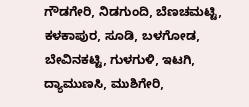ಗೌಡಗೇರಿ, ನಿಡಗುಂದಿ, ಬೆಣಚಮಟ್ಟಿ, ಕಳಕಾಪುರ, ಸೂಡಿ, ಬಳಗೋಡ, ಬೇವಿನಕಟ್ಟಿ, ಗುಳಗುಳಿ, ಇಟಗಿ, ದ್ಯಾಮುಣಸಿ, ಮುಶಿಗೇರಿ,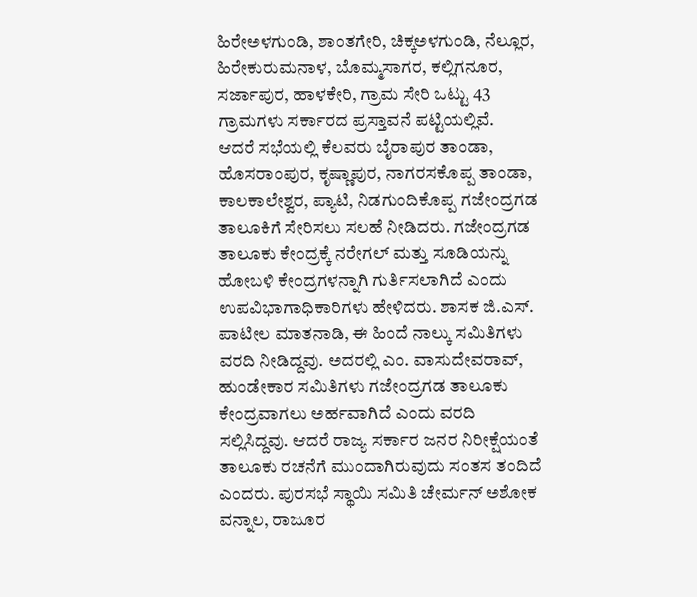ಹಿರೇಅಳಗುಂಡಿ, ಶಾಂತಗೇರಿ, ಚಿಕ್ಕಅಳಗುಂಡಿ, ನೆಲ್ಲೂರ, ಹಿರೇಕುರುಮನಾಳ, ಬೊಮ್ಮಸಾಗರ, ಕಲ್ಲಿಗನೂರ, ಸರ್ಜಾಪುರ, ಹಾಳಕೇರಿ, ಗ್ರಾಮ ಸೇರಿ ಒಟ್ಟು 43 ಗ್ರಾಮಗಳು ಸರ್ಕಾರದ ಪ್ರಸ್ತಾವನೆ ಪಟ್ಟಿಯಲ್ಲಿವೆ.
ಆದರೆ ಸಭೆಯಲ್ಲಿ ಕೆಲವರು ಬೈರಾಪುರ ತಾಂಡಾ, ಹೊಸರಾಂಪುರ, ಕೃಷ್ಣಾಪುರ, ನಾಗರಸಕೊಪ್ಪ ತಾಂಡಾ, ಕಾಲಕಾಲೇಶ್ವರ, ಪ್ಯಾಟಿ, ನಿಡಗುಂದಿಕೊಪ್ಪ ಗಜೇಂದ್ರಗಡ ತಾಲೂಕಿಗೆ ಸೇರಿಸಲು ಸಲಹೆ ನೀಡಿದರು. ಗಜೇಂದ್ರಗಡ ತಾಲೂಕು ಕೇಂದ್ರಕ್ಕೆ ನರೇಗಲ್ ಮತ್ತು ಸೂಡಿಯನ್ನು ಹೋಬಳಿ ಕೇಂದ್ರಗಳನ್ನಾಗಿ ಗುರ್ತಿಸಲಾಗಿದೆ ಎಂದು ಉಪವಿಭಾಗಾಧಿಕಾರಿಗಳು ಹೇಳಿದರು. ಶಾಸಕ ಜಿ.ಎಸ್. ಪಾಟೀಲ ಮಾತನಾಡಿ, ಈ ಹಿಂದೆ ನಾಲ್ಕು ಸಮಿತಿಗಳು ವರದಿ ನೀಡಿದ್ದವು. ಅದರಲ್ಲಿ ಎಂ. ವಾಸುದೇವರಾವ್, ಹುಂಡೇಕಾರ ಸಮಿತಿಗಳು ಗಜೇಂದ್ರಗಡ ತಾಲೂಕು ಕೇಂದ್ರವಾಗಲು ಅರ್ಹವಾಗಿದೆ ಎಂದು ವರದಿ ಸಲ್ಲಿಸಿದ್ದವು. ಆದರೆ ರಾಜ್ಯ ಸರ್ಕಾರ ಜನರ ನಿರೀಕ್ಷೆಯಂತೆ ತಾಲೂಕು ರಚನೆಗೆ ಮುಂದಾಗಿರುವುದು ಸಂತಸ ತಂದಿದೆ ಎಂದರು. ಪುರಸಭೆ ಸ್ಥಾಯಿ ಸಮಿತಿ ಚೇರ್ಮನ್ ಅಶೋಕ ವನ್ನಾಲ, ರಾಜೂರ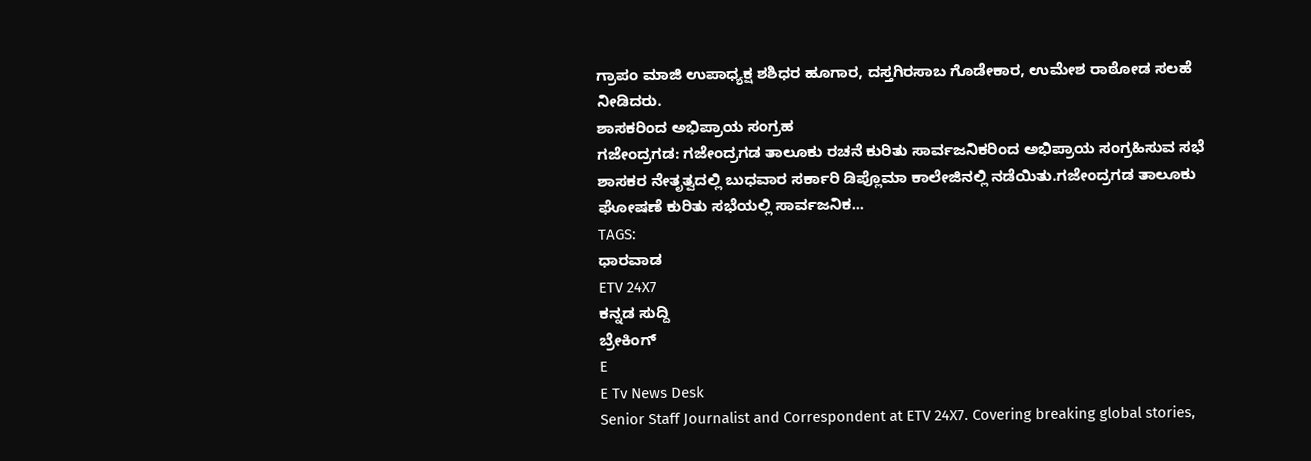ಗ್ರಾಪಂ ಮಾಜಿ ಉಪಾಧ್ಯಕ್ಷ ಶಶಿಧರ ಹೂಗಾರ, ದಸ್ತಗಿರಸಾಬ ಗೊಡೇಕಾರ, ಉಮೇಶ ರಾಠೋಡ ಸಲಹೆ ನೀಡಿದರು.
ಶಾಸಕರಿಂದ ಅಭಿಪ್ರಾಯ ಸಂಗ್ರಹ
ಗಜೇಂದ್ರಗಡ: ಗಜೇಂದ್ರಗಡ ತಾಲೂಕು ರಚನೆ ಕುರಿತು ಸಾರ್ವಜನಿಕರಿಂದ ಅಭಿಪ್ರಾಯ ಸಂಗ್ರಹಿಸುವ ಸಭೆ ಶಾಸಕರ ನೇತೃತ್ವದಲ್ಲಿ ಬುಧವಾರ ಸರ್ಕಾರಿ ಡಿಪ್ಲೊಮಾ ಕಾಲೇಜಿನಲ್ಲಿ ನಡೆಯಿತು.ಗಜೇಂದ್ರಗಡ ತಾಲೂಕು ಘೋಷಣೆ ಕುರಿತು ಸಭೆಯಲ್ಲಿ ಸಾರ್ವಜನಿಕ...
TAGS:
ಧಾರವಾಡ
ETV 24X7
ಕನ್ನಡ ಸುದ್ದಿ
ಬ್ರೇಕಿಂಗ್
E
E Tv News Desk
Senior Staff Journalist and Correspondent at ETV 24X7. Covering breaking global stories,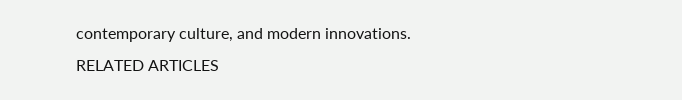contemporary culture, and modern innovations.
RELATED ARTICLES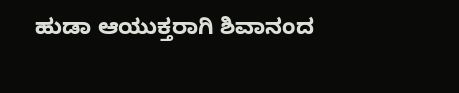ಹುಡಾ ಆಯುಕ್ತರಾಗಿ ಶಿವಾನಂದ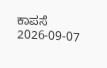ಕಾಪಸೆ
2026-09-07